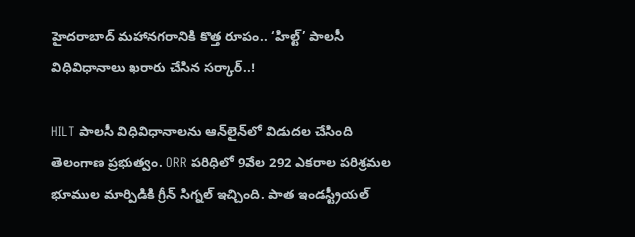హైదరాబాద్ మహానగరానికి కొత్త రూపం.. ‘హిల్ట్’ పాలసీ విధివిధానాలు ఖరారు చేసిన సర్కార్..!

HILT పాలసీ విధివిధానాలను ఆన్‌లైన్‌లో విడుదల చేసింది తెలంగాణ ప్రభుత్వం. ORR పరిధిలో 9వేల 292 ఎకరాల పరిశ్రమల భూముల మార్పిడికి గ్రీన్ సిగ్నల్ ఇచ్చింది. పాత ఇండస్ట్రీయల్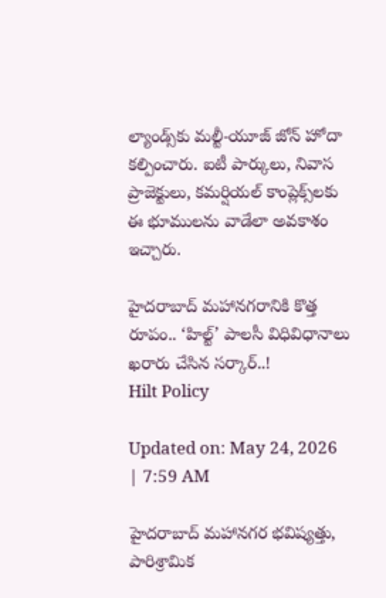ల్యాండ్స్‌కు మల్టీ-యూజ్ జోన్ హోదా కల్పించారు. ఐటీ పార్కులు, నివాస ప్రాజెక్టులు, కమర్షియల్ కాంప్లెక్స్‌లకు ఈ భూములను వాడేలా అవకాశం ఇచ్చారు.

హైదరాబాద్ మహానగరానికి కొత్త రూపం.. ‘హిల్ట్’ పాలసీ విధివిధానాలు ఖరారు చేసిన సర్కార్..!
Hilt Policy

Updated on: May 24, 2026 | 7:59 AM

హైదరాబాద్ మహానగర భవిష్యత్తు, పారిశ్రామిక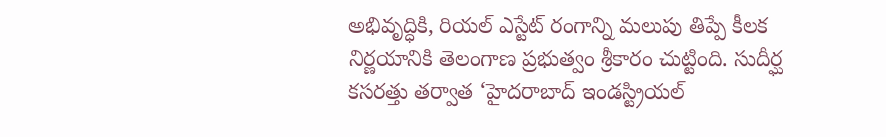అభివృద్ధికి, రియల్ ఎస్టేట్ రంగాన్ని మలుపు తిప్పే కీలక నిర్ణయానికి తెలంగాణ ప్రభుత్వం శ్రీకారం చుట్టింది. సుదీర్ఘ కసరత్తు తర్వాత ‘హైదరాబాద్ ఇండస్ట్రియల్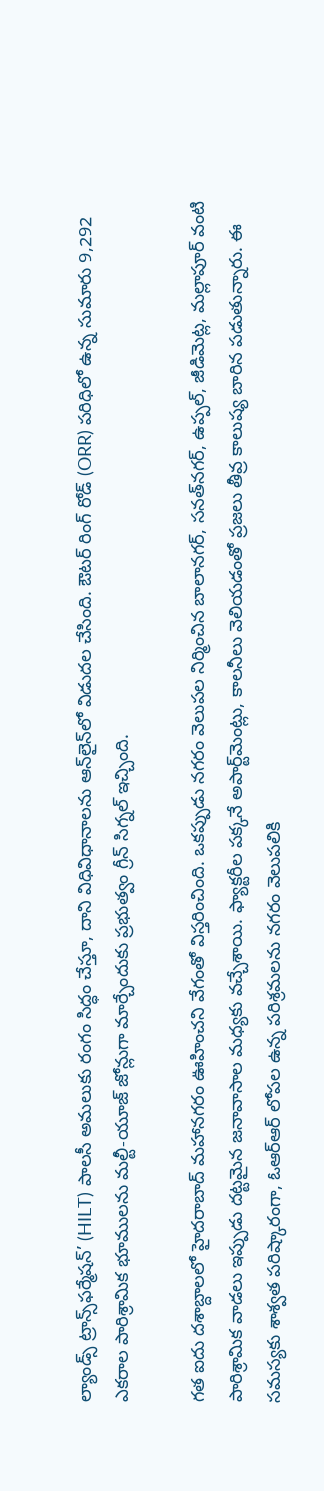ల్యాండ్స్ ట్రాన్స్‌ఫర్మేషన్’ (HILT) పాలసీ అమలుకు రంగం సిద్ధం చేస్తూ, దాని విధివిధానాలను ఆన్‌లైన్‌లో విడుదల చేసింది. ఔటర్ రింగ్ రోడ్ (ORR) పరిధిలో ఉన్న సుమారు 9,292 ఎకరాల పారిశ్రామిక భూములను మల్టీ-యూజ్ జోన్లుగా మార్చేందుకు ప్రభుత్వం గ్రీన్ సిగ్నల్ ఇచ్చింది.

గత ఐదు దశాబ్దాలలో హైదరాబాద్ మహానగరం ఊహించని వేగంతో విస్తరించింది. ఒకప్పుడు నగరం వెలుపల నిర్మించిన బాలానగర్, సనత్‌నగర్, ఉప్పల్, జీడిమెట్ల, మల్లాపూర్ వంటి పారిశ్రామిక వాడలు ఇప్పుడు దట్టమైన జనావాసాల మధ్యకు వచ్చేశాయి. ఫ్యాక్టరీల పక్కనే అపార్ట్‌మెంట్లు, కాలనీలు వెలియడంతో ప్రజలు తీవ్ర కాలుష్య బారిన పడుతున్నారు. ఈ సమస్యకు శాశ్వత పరిష్కారంగా, ఓఆర్ఆర్ లోపల ఉన్న పరిశ్రమలను నగరం వెలుపలికి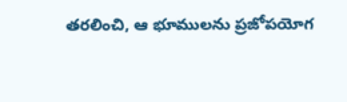తరలించి, ఆ భూములను ప్రజోపయోగ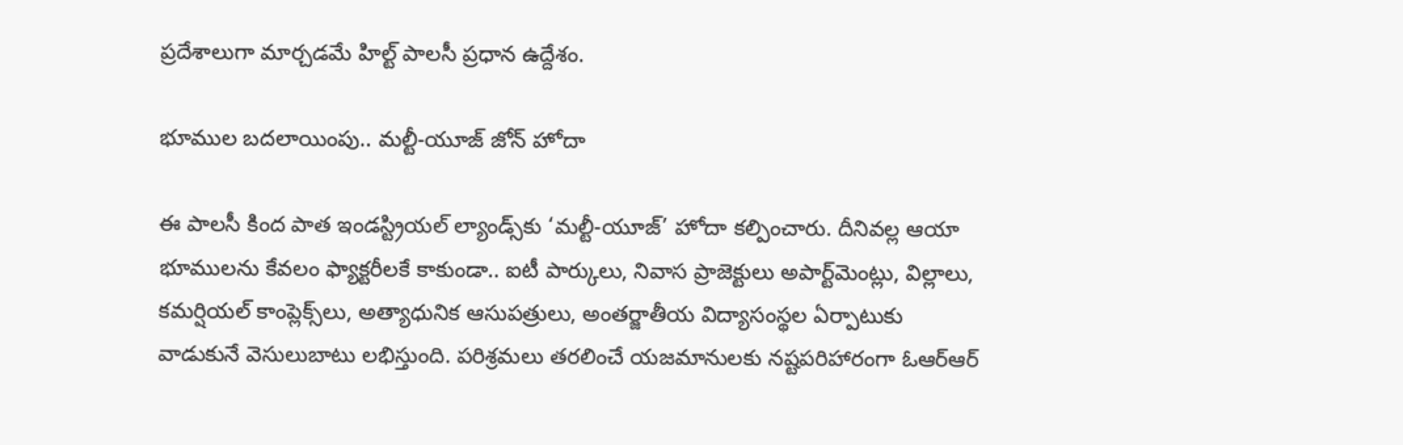ప్రదేశాలుగా మార్చడమే హిల్ట్ పాలసీ ప్రధాన ఉద్దేశం.

భూముల బదలాయింపు.. మల్టీ-యూజ్ జోన్ హోదా

ఈ పాలసీ కింద పాత ఇండస్ట్రియల్ ల్యాండ్స్‌కు ‘మల్టీ-యూజ్’ హోదా కల్పించారు. దీనివల్ల ఆయా భూములను కేవలం ఫ్యాక్టరీలకే కాకుండా.. ఐటీ పార్కులు, నివాస ప్రాజెక్టులు అపార్ట్‌మెంట్లు, విల్లాలు, కమర్షియల్ కాంప్లెక్స్‌లు, అత్యాధునిక ఆసుపత్రులు, అంతర్జాతీయ విద్యాసంస్థల ఏర్పాటుకు వాడుకునే వెసులుబాటు లభిస్తుంది. పరిశ్రమలు తరలించే యజమానులకు నష్టపరిహారంగా ఓఆర్ఆర్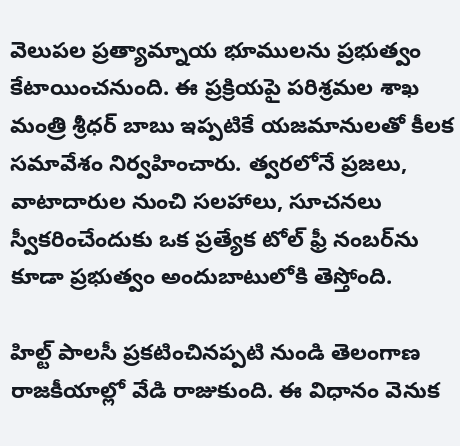వెలుపల ప్రత్యామ్నాయ భూములను ప్రభుత్వం కేటాయించనుంది. ఈ ప్రక్రియపై పరిశ్రమల శాఖ మంత్రి శ్రీధర్ బాబు ఇప్పటికే యజమానులతో కీలక సమావేశం నిర్వహించారు. త్వరలోనే ప్రజలు, వాటాదారుల నుంచి సలహాలు, సూచనలు స్వీకరించేందుకు ఒక ప్రత్యేక టోల్ ఫ్రీ నంబర్‌ను కూడా ప్రభుత్వం అందుబాటులోకి తెస్తోంది.

హిల్ట్ పాలసీ ప్రకటించినప్పటి నుండి తెలంగాణ రాజకీయాల్లో వేడి రాజుకుంది. ఈ విధానం వెనుక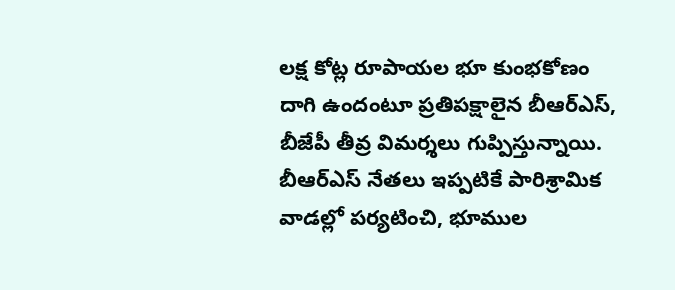లక్ష కోట్ల రూపాయల భూ కుంభకోణం దాగి ఉందంటూ ప్రతిపక్షాలైన బీఆర్ఎస్, బీజేపీ తీవ్ర విమర్శలు గుప్పిస్తున్నాయి. బీఆర్ఎస్ నేతలు ఇప్పటికే పారిశ్రామిక వాడల్లో పర్యటించి, భూముల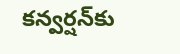కన్వర్షన్‌కు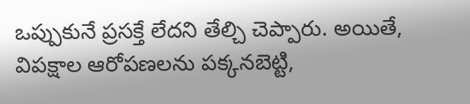ఒప్పుకునే ప్రసక్తే లేదని తేల్చి చెప్పారు. అయితే, విపక్షాల ఆరోపణలను పక్కనబెట్టి,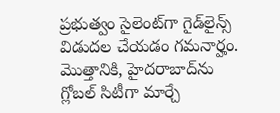ప్రభుత్వం సైలెంట్‌గా గైడ్‌లైన్స్ విడుదల చేయడం గమనార్హం. మొత్తానికి, హైదరాబాద్‌ను గ్లోబల్ సిటీగా మార్చే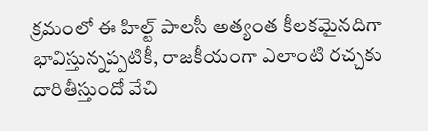క్రమంలో ఈ హిల్ట్ పాలసీ అత్యంత కీలకమైనదిగా భావిస్తున్నప్పటికీ, రాజకీయంగా ఎలాంటి రచ్చకు దారితీస్తుందో వేచి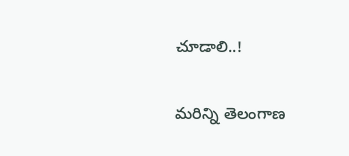చూడాలి..!

మరిన్ని తెలంగాణ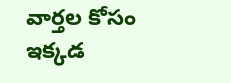వార్తల కోసం ఇక్కడ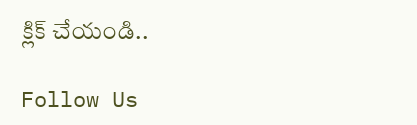క్లిక్ చేయండి..

Follow Us